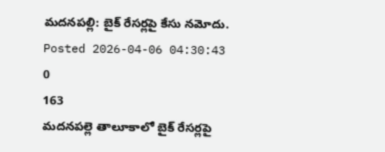మదనపల్లి: బైక్ రేసర్లపై కేసు నమోదు.
Posted 2026-04-06 04:30:43
0
163
మదనపల్లె తాలూకాలో బైక్ రేసర్లపై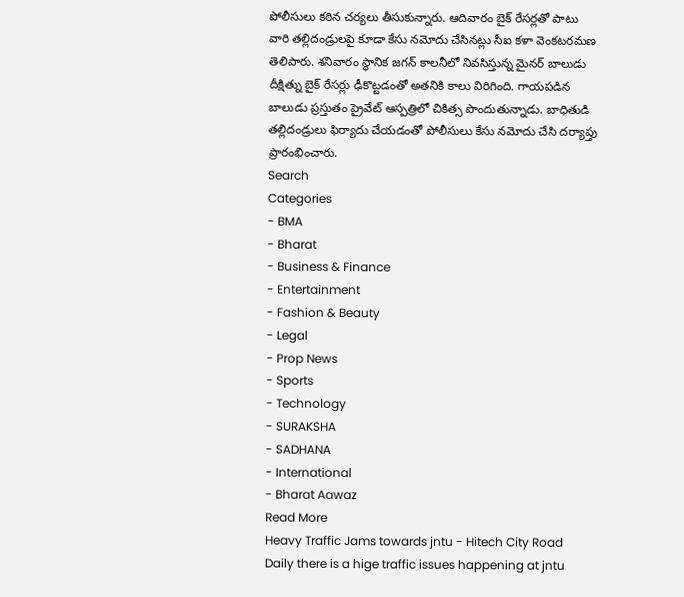పోలీసులు కఠిన చర్యలు తీసుకున్నారు. ఆదివారం బైక్ రేసర్లతో పాటు వారి తల్లిదండ్రులపై కూడా కేసు నమోదు చేసినట్లు సీఐ కళా వెంకటరమణ తెలిపారు. శనివారం స్థానిక జగన్ కాలనీలో నివసిస్తున్న మైనర్ బాలుడు దీక్షిత్ను బైక్ రేసర్లు ఢీకొట్టడంతో అతనికి కాలు విరిగింది. గాయపడిన బాలుడు ప్రస్తుతం ప్రైవేట్ ఆస్పత్రిలో చికిత్స పొందుతున్నాడు. బాధితుడి తల్లిదండ్రులు ఫిర్యాదు చేయడంతో పోలీసులు కేసు నమోదు చేసి దర్యాప్తు ప్రారంభించారు.
Search
Categories
- BMA
- Bharat
- Business & Finance
- Entertainment
- Fashion & Beauty
- Legal
- Prop News
- Sports
- Technology
- SURAKSHA
- SADHANA
- International
- Bharat Aawaz
Read More
Heavy Traffic Jams towards jntu - Hitech City Road
Daily there is a hige traffic issues happening at jntu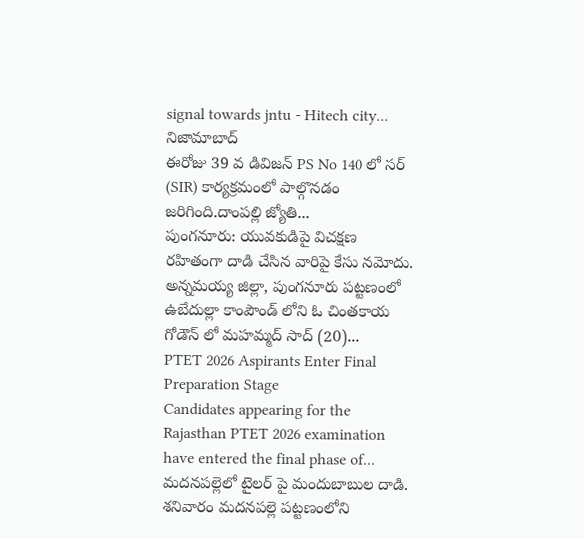signal towards jntu - Hitech city...
నిజామాబాద్
ఈరోజు 39 వ డివిజన్ PS No 140 లో సర్ (SIR) కార్యక్రమంలో పాల్గొనడం జరిగింది.దాంపల్లి జ్యోతి...
పుంగనూరు: యువకుడిపై విచక్షణ రహితంగా దాడి చేసిన వారిపై కేసు నమోదు.
అన్నమయ్య జిల్లా, పుంగనూరు పట్టణంలో ఉబేదుల్లా కాంపౌండ్ లోని ఓ చింతకాయ గోడౌన్ లో మహమ్మద్ సాద్ (20)...
PTET 2026 Aspirants Enter Final Preparation Stage
Candidates appearing for the Rajasthan PTET 2026 examination have entered the final phase of...
మదనపల్లెలో టైలర్ పై మందుబాబుల దాడి.
శనివారం మదనపల్లె పట్టణంలోని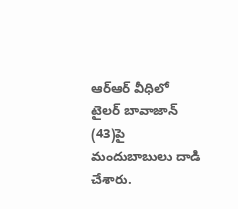ఆర్ఆర్ వీధిలో టైలర్ బావాజాన్ (43)పై మందుబాబులు దాడి చేశారు.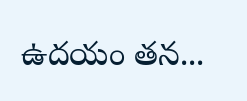ఉదయం తన...